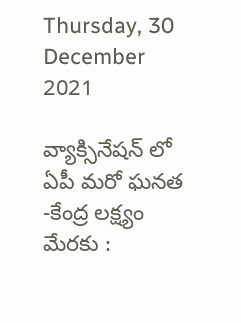Thursday, 30 December 2021

వ్యాక్సినేషన్ లో ఏపీ మరో ఘనత -కేంద్ర లక్ష్యం మేరకు :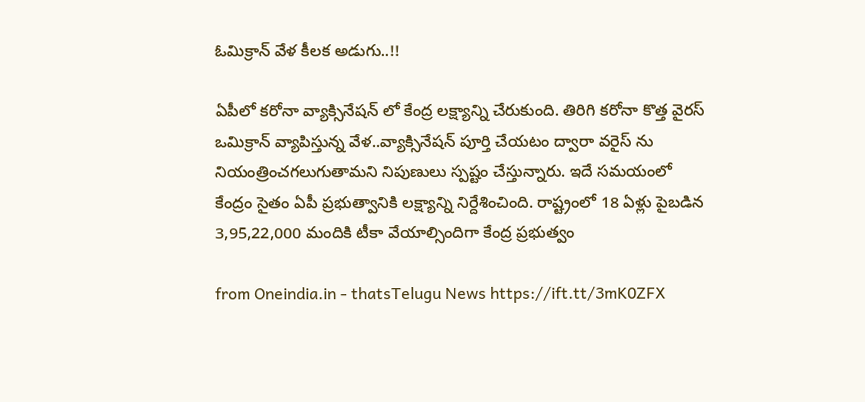ఓమిక్రాన్ వేళ కీలక అడుగు..!!

ఏపీలో కరోనా వ్యాక్సినేషన్ లో కేంద్ర లక్ష్యాన్ని చేరుకుంది. తిరిగి కరోనా కొత్త వైరస్ ఒమిక్రాన్ వ్యాపిస్తున్న వేళ..వ్యాక్సినేషన్ పూర్తి చేయటం ద్వారా వరైస్ ను నియంత్రించగలుగుతామని నిపుణులు స్పష్టం చేస్తున్నారు. ఇదే సమయంలో కేంద్రం సైతం ఏపీ ప్రభుత్వానికి లక్ష్యాన్ని నిర్దేశించింది. రాష్ట్రంలో 18 ఏళ్లు పైబడిన 3,95,22,000 మందికి టీకా వేయాల్సిందిగా కేంద్ర ప్రభుత్వం

from Oneindia.in - thatsTelugu News https://ift.tt/3mK0ZFX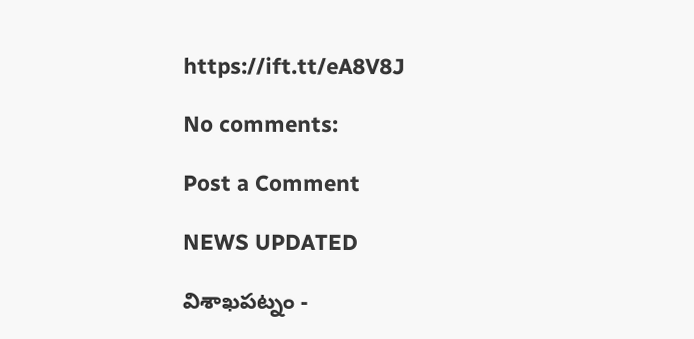https://ift.tt/eA8V8J

No comments:

Post a Comment

NEWS UPDATED

విశాఖపట్నం -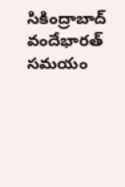సికింద్రాబాద్ వందేభారత్ సమయం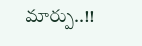మార్పు..!!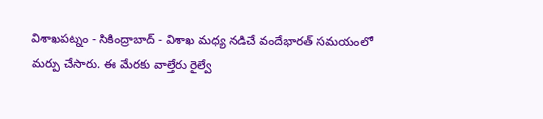విశాఖపట్నం - సికింద్రాబాద్ - విశాఖ మధ్య నడిచే వందేభారత్ సమయంలో మర్పు చేసారు. ఈ మేరకు వాల్తేరు రైల్వే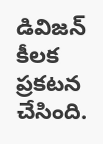డివిజన్ కీలక ప్రకటన చేసింది.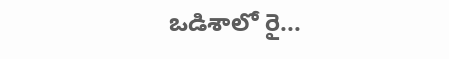ఒడిశాలో రై...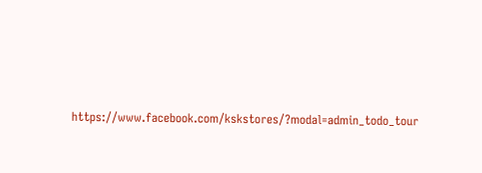https://www.facebook.com/kskstores/?modal=admin_todo_tour